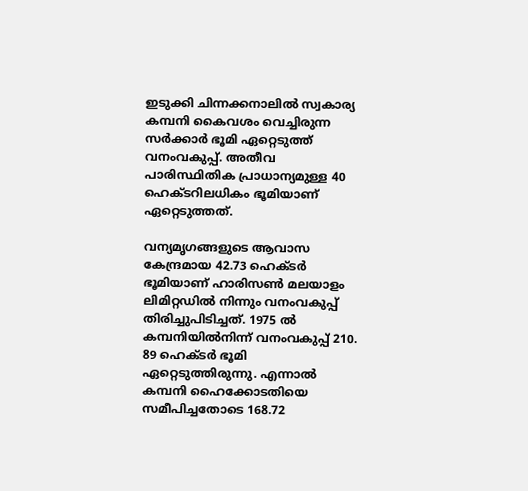ഇടുക്കി ചിന്നക്കനാലിൽ സ്വകാര്യ കമ്പനി കൈവശം വെച്ചിരുന്ന സർക്കാർ ഭൂമി ഏറ്റെടുത്ത് വനംവകുപ്പ്. അതീവ പാരിസ്ഥിതിക പ്രാധാന്യമുള്ള 40 ഹെക്ടറിലധികം ഭൂമിയാണ് ഏറ്റെടുത്തത്.

വന്യമൃഗങ്ങളുടെ ആവാസ കേന്ദ്രമായ 42.73 ഹെക്ടർ ഭൂമിയാണ് ഹാരിസൺ മലയാളം ലിമിറ്റഡിൽ നിന്നും വനംവകുപ്പ് തിരിച്ചുപിടിച്ചത്. 1975 ൽ കമ്പനിയിൽനിന്ന് വനംവകുപ്പ് 210. 89 ഹെക്ടർ ഭൂമി ഏറ്റെടുത്തിരുന്നു. എന്നാൽ കമ്പനി ഹൈക്കോടതിയെ സമീപിച്ചതോടെ 168.72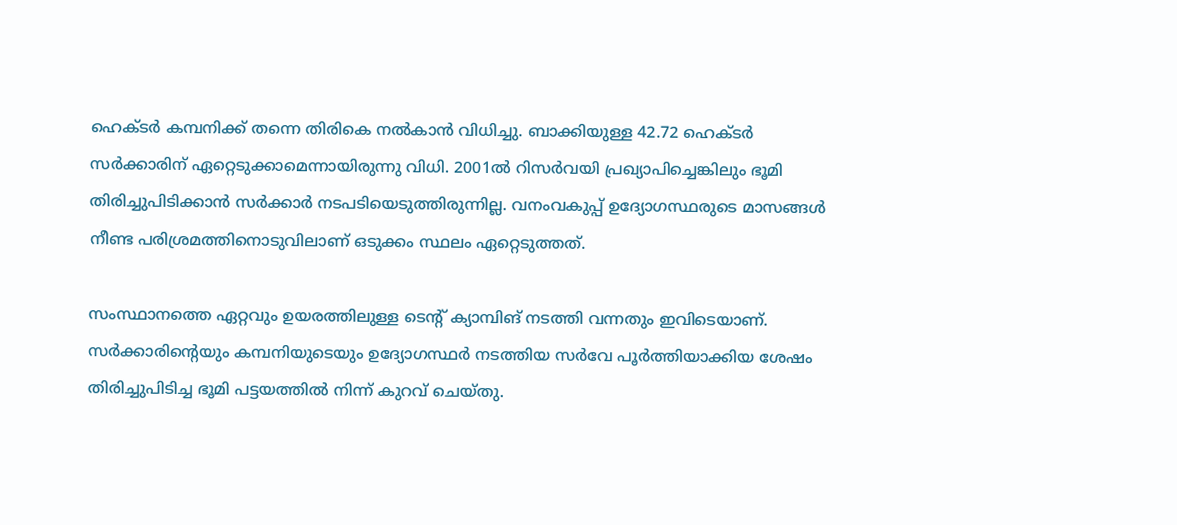ഹെക്ടർ കമ്പനിക്ക് തന്നെ തിരികെ നൽകാൻ വിധിച്ചു. ബാക്കിയുള്ള 42.72 ഹെക്ടർ സർക്കാരിന് ഏറ്റെടുക്കാമെന്നായിരുന്നു വിധി. 2001ൽ റിസർവയി പ്രഖ്യാപിച്ചെങ്കിലും ഭൂമി തിരിച്ചുപിടിക്കാൻ സർക്കാർ നടപടിയെടുത്തിരുന്നില്ല. വനംവകുപ്പ് ഉദ്യോഗസ്ഥരുടെ മാസങ്ങൾ നീണ്ട പരിശ്രമത്തിനൊടുവിലാണ് ഒടുക്കം സ്ഥലം ഏറ്റെടുത്തത്.

സംസ്ഥാനത്തെ ഏറ്റവും ഉയരത്തിലുള്ള ടെന്റ് ക്യാമ്പിങ് നടത്തി വന്നതും ഇവിടെയാണ്‌. സർക്കാരിന്റെയും കമ്പനിയുടെയും ഉദ്യോഗസ്ഥർ നടത്തിയ സർവേ പൂർത്തിയാക്കിയ ശേഷം തിരിച്ചുപിടിച്ച ഭൂമി പട്ടയത്തിൽ നിന്ന് കുറവ് ചെയ്തു.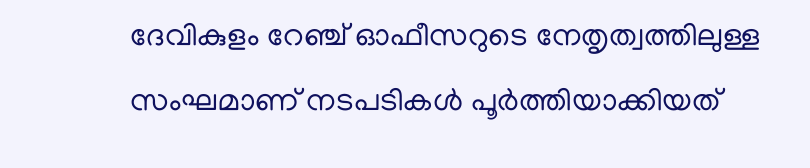ദേവികുളം റേഞ്ച് ഓഫീസറുടെ നേതൃത്വത്തിലുള്ള സംഘമാണ് നടപടികൾ പൂർത്തിയാക്കിയത്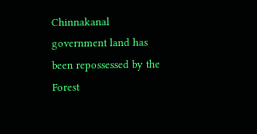Chinnakanal government land has been repossessed by the Forest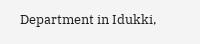Department in Idukki,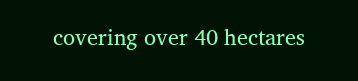covering over 40 hectares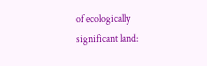of ecologically significant land: